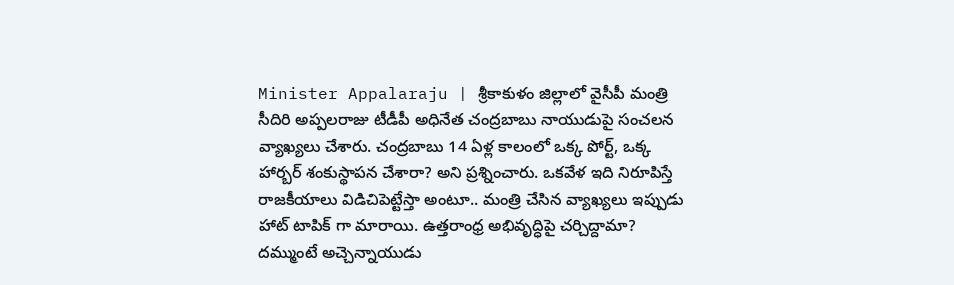Minister Appalaraju | శ్రీకాకుళం జిల్లాలో వైసీపీ మంత్రి సీదిరి అప్పలరాజు టీడీపీ అధినేత చంద్రబాబు నాయుడుపై సంచలన వ్యాఖ్యలు చేశారు. చంద్రబాబు 14 ఏళ్ల కాలంలో ఒక్క పోర్ట్, ఒక్క హార్బర్ శంకుస్థాపన చేశారా? అని ప్రశ్నించారు. ఒకవేళ ఇది నిరూపిస్తే రాజకీయాలు విడిచిపెట్టేస్తా అంటూ.. మంత్రి చేసిన వ్యాఖ్యలు ఇప్పుడు హాట్ టాపిక్ గా మారాయి. ఉత్తరాంధ్ర అభివృద్ధిపై చర్చిద్దామా? దమ్ముంటే అచ్చెన్నాయుడు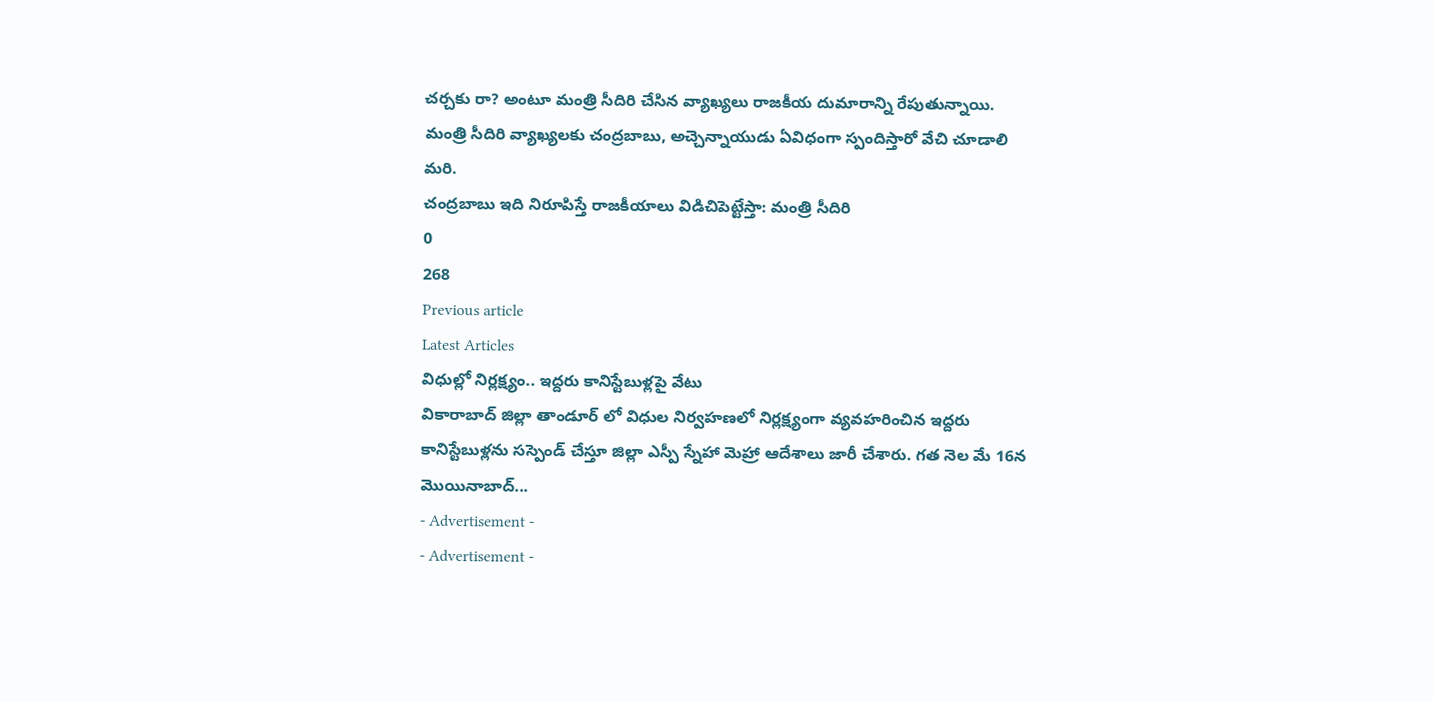చర్చకు రా? అంటూ మంత్రి సీదిరి చేసిన వ్యాఖ్యలు రాజకీయ దుమారాన్ని రేపుతున్నాయి. మంత్రి సీదిరి వ్యాఖ్యలకు చంద్రబాబు, అచ్చెన్నాయుడు ఏవిధంగా స్పందిస్తారో వేచి చూడాలి మరి.
చంద్రబాబు ఇది నిరూపిస్తే రాజకీయాలు విడిచిపెట్టేస్తా: మంత్రి సీదిరి
0
268
Previous article
Latest Articles
విధుల్లో నిర్లక్ష్యం.. ఇద్దరు కానిస్టేబుళ్లపై వేటు
వికారాబాద్ జిల్లా తాండూర్ లో విధుల నిర్వహణలో నిర్లక్ష్యంగా వ్యవహరించిన ఇద్దరు కానిస్టేబుళ్లను సస్పెండ్ చేస్తూ జిల్లా ఎస్పీ స్నేహా మెహ్రా ఆదేశాలు జారీ చేశారు. గత నెల మే 16న మొయినాబాద్...
- Advertisement -
- Advertisement -